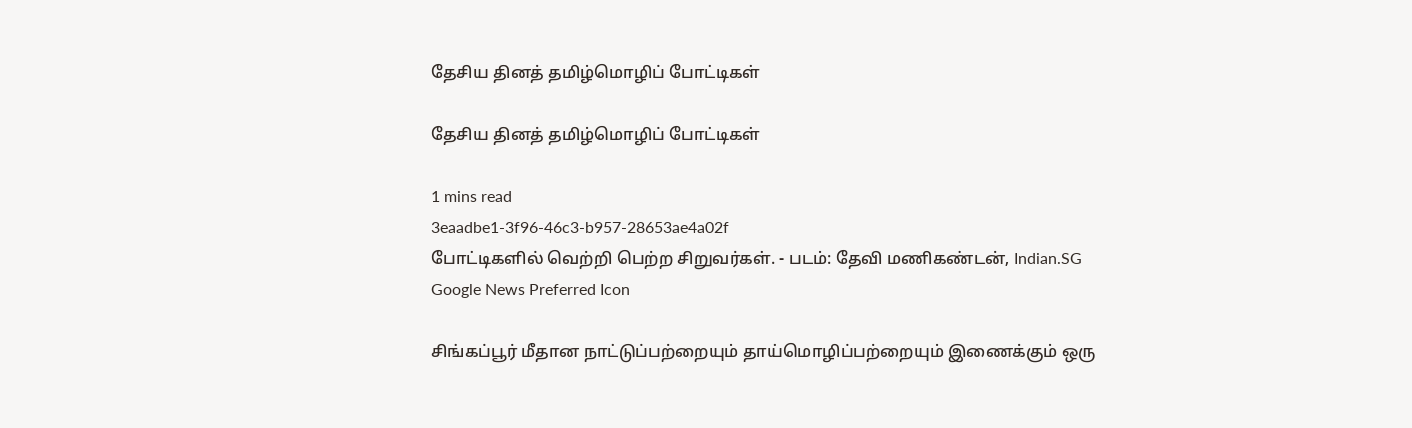தேசிய தினத் தமிழ்மொழிப் போட்டிகள்

தேசிய தினத் தமிழ்மொழிப் போட்டிகள்

1 mins read
3eaadbe1-3f96-46c3-b957-28653ae4a02f
போட்டிகளில் வெற்றி பெற்ற சிறுவர்கள். - படம்: தேவி மணிகண்டன், Indian.SG
Google News Preferred Icon

சிங்கப்பூர் மீதான நாட்டுப்பற்றையும் தாய்மொழிப்பற்றையும் இணைக்கும் ஒரு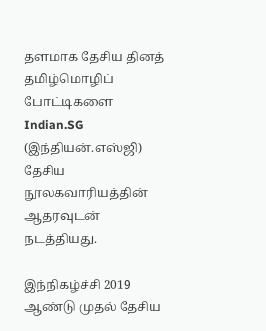தளமாக தேசிய தினத் தமிழ்மொழிப் போட்டிகளை Indian.SG (இந்தியன்.எஸ்ஜி) தேசிய நூலகவாரியத்தின் ஆதரவுடன் நடத்தியது.

இந்நிகழ்ச்சி 2019 ஆண்டு முதல் தேசிய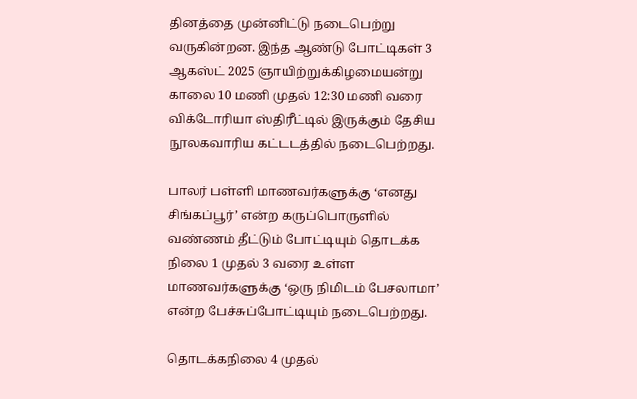தினத்தை முன்னிட்டு நடைபெற்று வருகின்றன. இந்த ஆண்டு போட்டிகள் 3 ஆகஸ்ட் 2025 ஞாயிற்றுக்கிழமையன்று காலை 10 மணி முதல் 12:30 மணி வரை விக்டோரியா ஸ்திரீட்டில் இருக்கும் தேசிய நூலகவாரிய கட்டடத்தில் நடைபெற்றது.

பாலர் பள்ளி மாணவர்களுக்கு ‘எனது சிங்கப்பூர்’ என்ற கருப்பொருளில் வண்ணம் தீட்டும் போட்டியும் தொடக்க நிலை 1 முதல் 3 வரை உள்ள மாணவர்களுக்கு ‘ஒரு நிமிடம் பேசலாமா’ என்ற பேச்சுப்போட்டியும் நடைபெற்றது.

தொடக்கநிலை 4 முதல்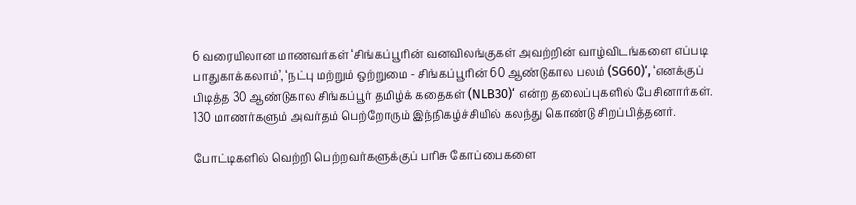6 வரையிலான மாணவர்கள் ‘சிங்கப்பூரின் வனவிலங்குகள் அவற்றின் வாழ்விடங்களை எப்படி பாதுகாக்கலாம்’, ‘நட்பு மற்றும் ஒற்றுமை - சிங்கப்பூரின் 60 ஆண்டுகால பலம் (SG60)‘, ‘எனக்குப் பிடித்த 30 ஆண்டுகால சிங்கப்பூர் தமிழ்க் கதைகள் (NLB30)‘ என்ற தலைப்புகளில் பேசினார்கள்.   130 மாணர்களும் அவர்தம் பெற்றோரும் இந்நிகழ்ச்சியில் கலந்து கொண்டு சிறப்பித்தனர்.

போட்டிகளில் வெற்றி பெற்றவர்களுக்குப் பரிசு கோப்பைகளை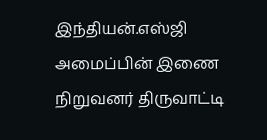இந்தியன்.எஸ்ஜி அமைப்பின் இணை நிறுவனர் திருவாட்டி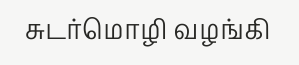சுடர்மொழி வழங்கி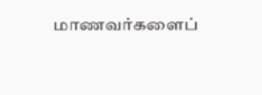மாணவர்களைப்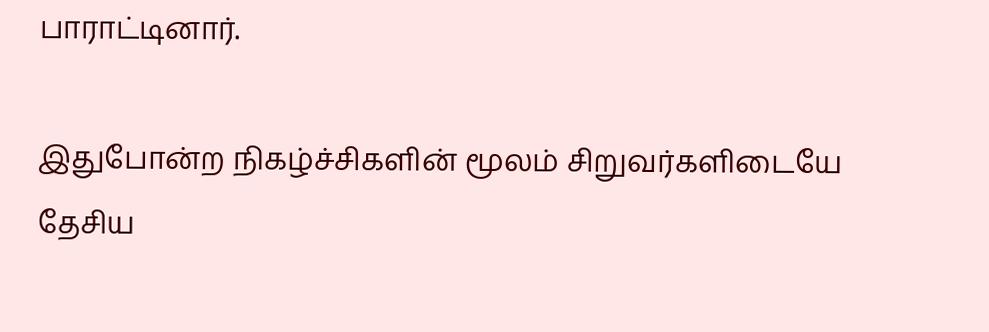பாராட்டினார்.

இதுபோன்ற நிகழ்ச்சிகளின் மூலம் சிறுவர்களிடையே தேசிய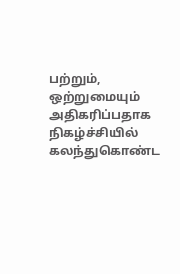பற்றும், ஒற்றுமையும் அதிகரிப்பதாக நிகழ்ச்சியில் கலந்துகொண்ட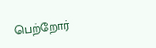பெற்றோர்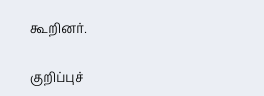கூறினர்.

குறிப்புச்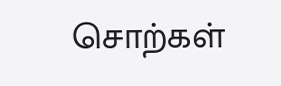சொற்கள்